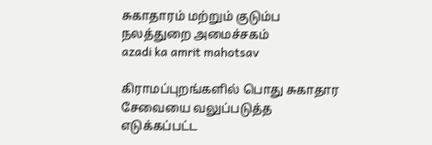சுகாதாரம் மற்றும் குடும்ப நலத்துறை அமைச்சகம்
azadi ka amrit mahotsav

கிராமப்புறங்களில் பொது சுகாதார சேவையை வலுப்படுத்த எடுக்கப்பட்ட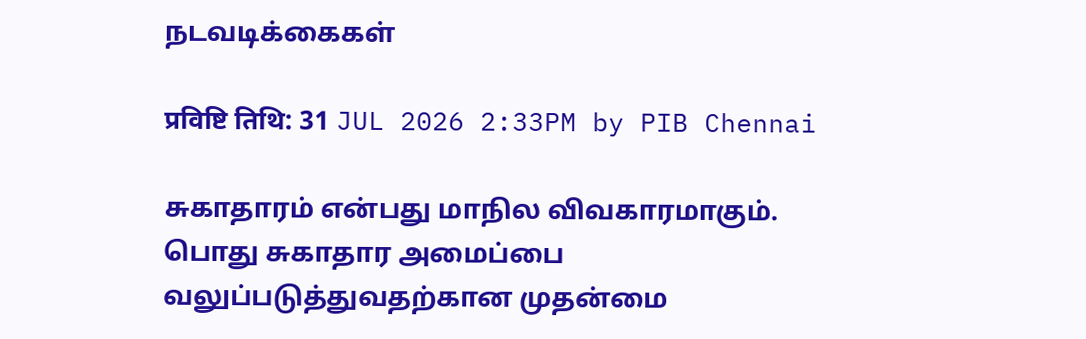நடவடிக்கைகள்

प्रविष्टि तिथि: 31 JUL 2026 2:33PM by PIB Chennai

சுகாதாரம் என்பது மாநில விவகாரமாகும். பொது சுகாதார அமைப்பை வலுப்படுத்துவதற்கான முதன்மை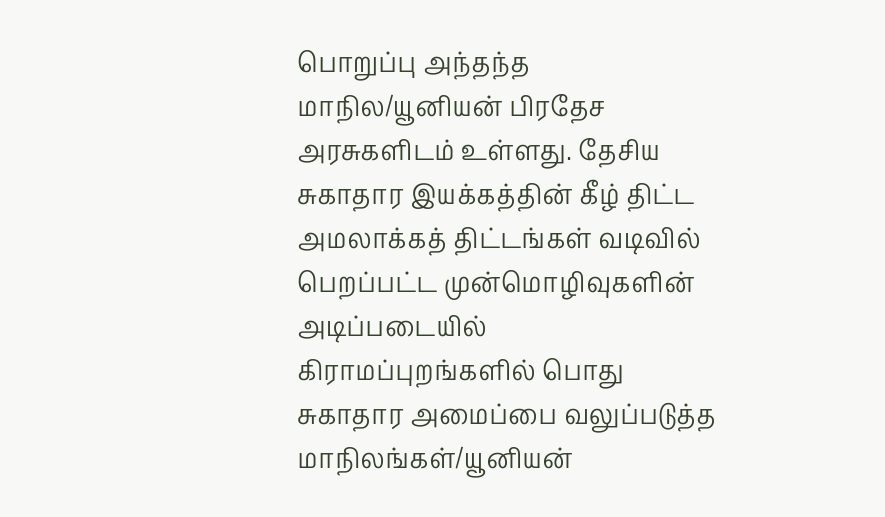பொறுப்பு அந்தந்த மாநில/யூனியன் பிரதேச அரசுகளிடம் உள்ளது. தேசிய சுகாதார இயக்கத்தின் கீழ் திட்ட அமலாக்கத் திட்டங்கள் வடிவில் பெறப்பட்ட முன்மொழிவுகளின் அடிப்படையில் கிராமப்புறங்களில் பொது சுகாதார அமைப்பை வலுப்படுத்த மாநிலங்கள்/யூனியன்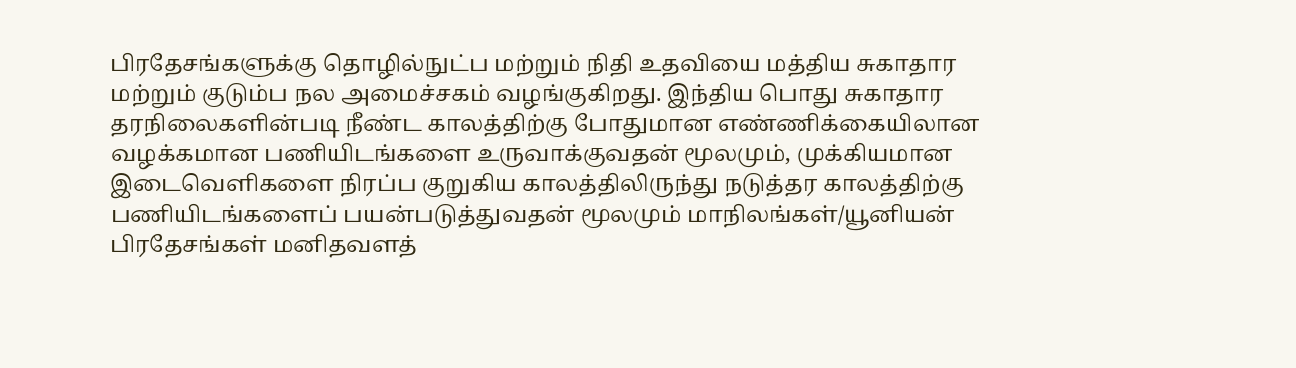பிரதேசங்களுக்கு தொழில்நுட்ப மற்றும் நிதி உதவியை மத்திய சுகாதார மற்றும் குடும்ப நல அமைச்சகம் வழங்குகிறது. இந்திய பொது சுகாதார தரநிலைகளின்படி நீண்ட காலத்திற்கு போதுமான எண்ணிக்கையிலான வழக்கமான பணியிடங்களை உருவாக்குவதன் மூலமும், முக்கியமான இடைவெளிகளை நிரப்ப குறுகிய காலத்திலிருந்து நடுத்தர காலத்திற்கு பணியிடங்களைப் பயன்படுத்துவதன் மூலமும் மாநிலங்கள்/யூனியன் பிரதேசங்கள் மனிதவளத்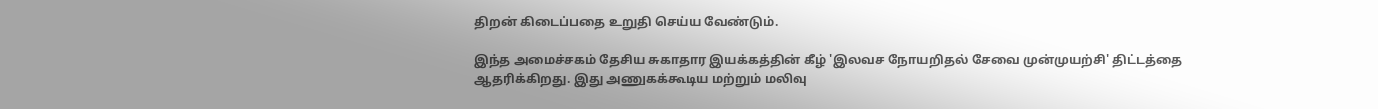திறன் கிடைப்பதை உறுதி செய்ய வேண்டும்.

இந்த அமைச்சகம் தேசிய சுகாதார இயக்கத்தின் கீழ் 'இலவச நோயறிதல் சேவை முன்முயற்சி' திட்டத்தை ஆதரிக்கிறது. இது அணுகக்கூடிய மற்றும் மலிவு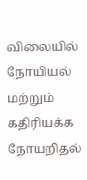விலையில் நோயியல் மற்றும் கதிரியக்க நோயறிதல்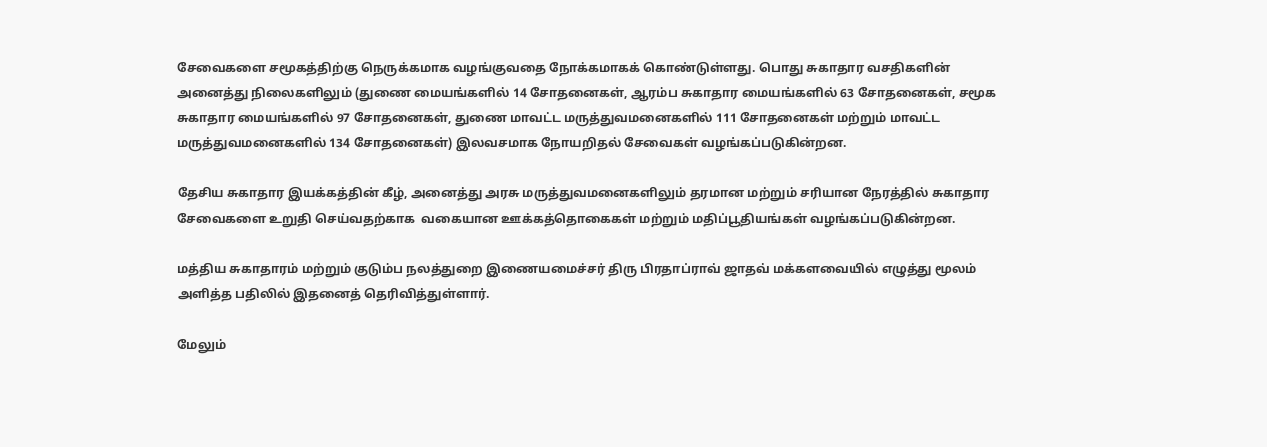சேவைகளை சமூகத்திற்கு நெருக்கமாக வழங்குவதை நோக்கமாகக் கொண்டுள்ளது. பொது சுகாதார வசதிகளின் அனைத்து நிலைகளிலும் (துணை மையங்களில் 14 சோதனைகள், ஆரம்ப சுகாதார மையங்களில் 63 சோதனைகள், சமூக சுகாதார மையங்களில் 97 சோதனைகள், துணை மாவட்ட மருத்துவமனைகளில் 111 சோதனைகள் மற்றும் மாவட்ட மருத்துவமனைகளில் 134 சோதனைகள்) இலவசமாக நோயறிதல் சேவைகள் வழங்கப்படுகின்றன.

தேசிய சுகாதார இயக்கத்தின் கீழ், அனைத்து அரசு மருத்துவமனைகளிலும் தரமான மற்றும் சரியான நேரத்தில் சுகாதார சேவைகளை உறுதி செய்வதற்காக  வகையான ஊக்கத்தொகைகள் மற்றும் மதிப்பூதியங்கள் வழங்கப்படுகின்றன.

மத்திய சுகாதாரம் மற்றும் குடும்ப நலத்துறை இணையமைச்சர் திரு பிரதாப்ராவ் ஜாதவ் மக்களவையில் எழுத்து மூலம் அளித்த பதிலில் இதனைத் தெரிவித்துள்ளார்.

மேலும்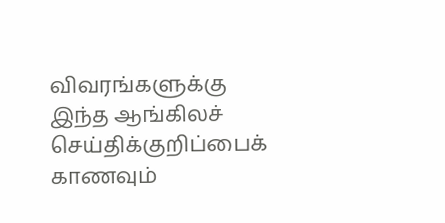விவரங்களுக்கு இந்த ஆங்கிலச் செய்திக்குறிப்பைக் காணவும்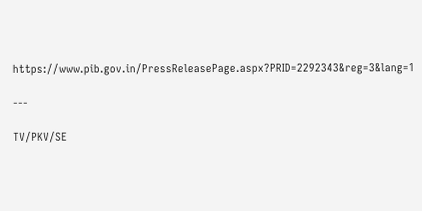https://www.pib.gov.in/PressReleasePage.aspx?PRID=2292343&reg=3&lang=1

---

TV/PKV/SE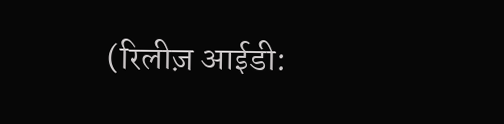(रिलीज़ आईडी: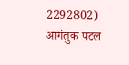2292802) आगंतुक पटल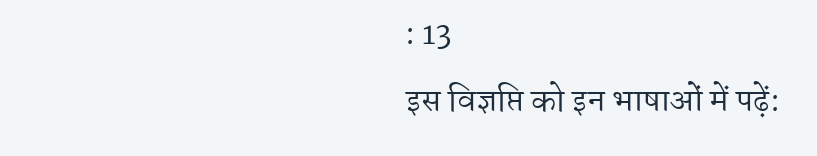: 13
इस विज्ञप्ति को इन भाषाओं में पढ़ें: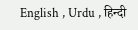English , Urdu , हिन्दी